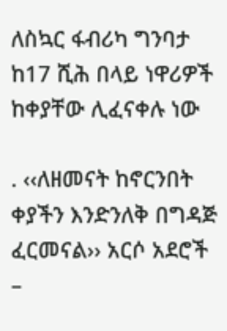ለስኳር ፋብሪካ ግንባታ ከ17 ሺሕ በላይ ነዋሪዎች ከቀያቸው ሊፈናቀሉ ነው

. ‹‹ለዘመናት ከኖርንበት ቀያችን እንድንለቅ በግዳጅ ፈርመናል›› አርሶ አደሮች
–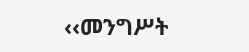‹‹መንግሥት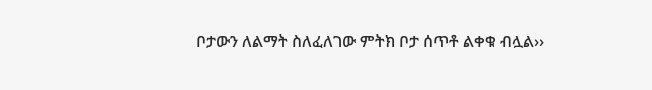ቦታውን ለልማት ስለፈለገው ምትክ ቦታ ሰጥቶ ልቀቁ ብሏል››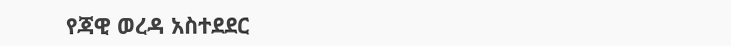የጃዊ ወረዳ አስተደደር